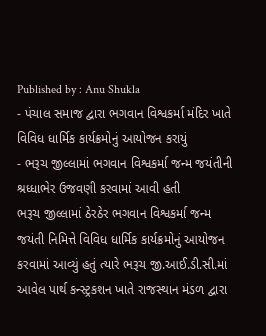Published by : Anu Shukla
- પંચાલ સમાજ દ્વારા ભગવાન વિશ્વકર્મા મંદિર ખાતે વિવિધ ધાર્મિક કાર્યક્રમોનું આયોજન કરાયું
- ભરૂચ જીલ્લામાં ભગવાન વિશ્વકર્મા જન્મ જયંતીની શ્રધ્ધાભેર ઉજવણી કરવામાં આવી હતી
ભરૂચ જીલ્લામાં ઠેરઠેર ભગવાન વિશ્વકર્મા જન્મ જયંતી નિમિત્તે વિવિધ ધાર્મિક કાર્યક્રમોનું આયોજન કરવામાં આવ્યું હતું ત્યારે ભરૂચ જી.આઈ.ડી.સી.માં આવેલ પાર્થ કન્સ્ટ્રકશન ખાતે રાજસ્થાન મંડળ દ્વારા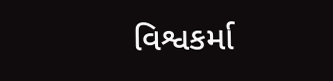વિશ્વકર્મા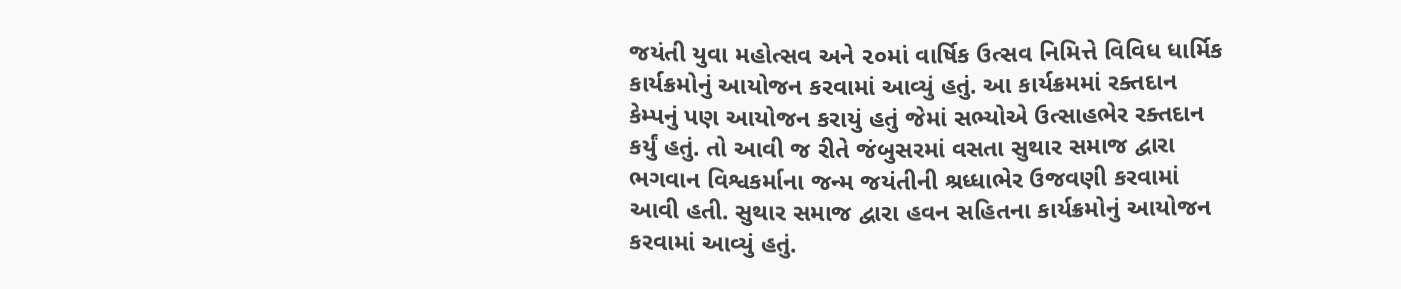જયંતી યુવા મહોત્સવ અને ૨૦માં વાર્ષિક ઉત્સવ નિમિત્તે વિવિધ ધાર્મિક કાર્યક્રમોનું આયોજન કરવામાં આવ્યું હતું. આ કાર્યક્રમમાં રક્તદાન કેમ્પનું પણ આયોજન કરાયું હતું જેમાં સભ્યોએ ઉત્સાહભેર રક્તદાન કર્યું હતું. તો આવી જ રીતે જંબુસરમાં વસતા સુથાર સમાજ દ્વારા ભગવાન વિશ્વકર્માના જન્મ જયંતીની શ્રધ્ધાભેર ઉજવણી કરવામાં આવી હતી. સુથાર સમાજ દ્વારા હવન સહિતના કાર્યક્રમોનું આયોજન કરવામાં આવ્યું હતું.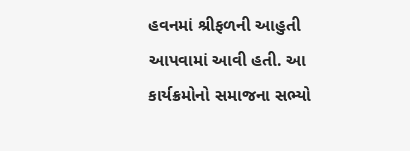હવનમાં શ્રીફળની આહુતી આપવામાં આવી હતી. આ કાર્યક્રમોનો સમાજના સભ્યો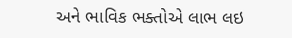અને ભાવિક ભક્તોએ લાભ લઇ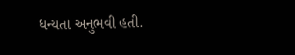ધન્યતા અનુભવી હતી.